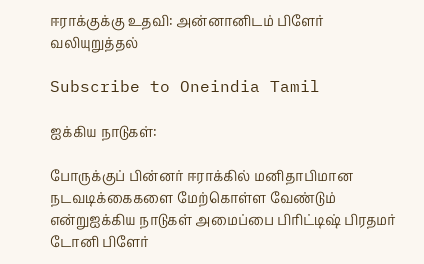ஈராக்குக்கு உதவி: அன்னானிடம் பிளேர் வலியுறுத்தல்

Subscribe to Oneindia Tamil

ஐக்கிய நாடுகள்:

போருக்குப் பின்னர் ஈராக்கில் மனிதாபிமான நடவடிக்கைகளை மேற்கொள்ள வேண்டும் என்றுஐக்கிய நாடுகள் அமைப்பை பிரிட்டிஷ் பிரதமர் டோனி பிளேர்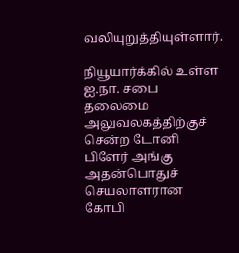வலியுறுத்தியுள்ளார்.

நியூயார்க்கில் உள்ள ஐ.நா. சபை தலைமை அலுவலகத்திற்குச் சென்ற டோனி பிளேர் அங்கு அதன்பொதுச் செயலாளரான கோபி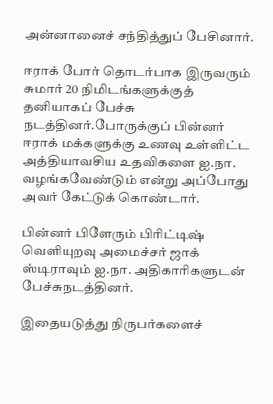அன்னானைச் சந்தித்துப் பேசினார்.

ஈராக் போர் தொடர்பாக இருவரும் சுமார் 20 நிமிடங்களுக்குத் தனியாகப் பேச்சு நடத்தினர்.போருக்குப் பின்னர் ஈராக் மக்களுக்கு உணவு உள்ளிட்ட அத்தியாவசிய உதவிகளை ஐ.நா. வழங்கவேண்டும் என்று அப்போது அவர் கேட்டுக் கொண்டார்.

பின்னர் பிளேரும் பிரிட்டிஷ் வெளியுறவு அமைச்சர் ஜாக் ஸ்டிராவும் ஐ.நா. அதிகாரிகளுடன் பேச்சுநடத்தினர்.

இதையடுத்து நிருபர்களைச்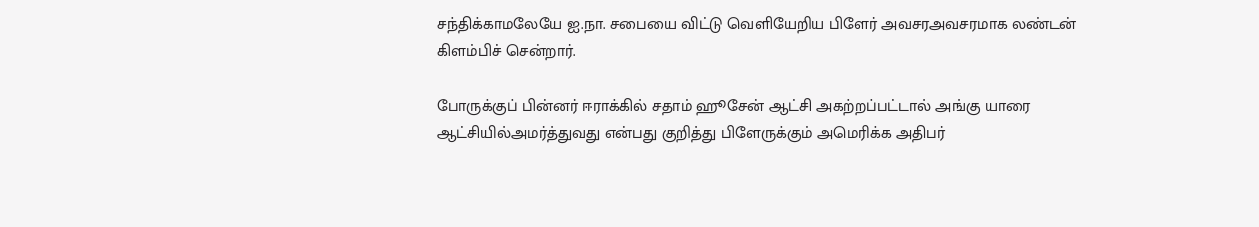சந்திக்காமலேயே ஐ.நா. சபையை விட்டு வெளியேறிய பிளேர் அவசரஅவசரமாக லண்டன் கிளம்பிச் சென்றார்.

போருக்குப் பின்னர் ஈராக்கில் சதாம் ஹூசேன் ஆட்சி அகற்றப்பட்டால் அங்கு யாரை ஆட்சியில்அமர்த்துவது என்பது குறித்து பிளேருக்கும் அமெரிக்க அதிபர்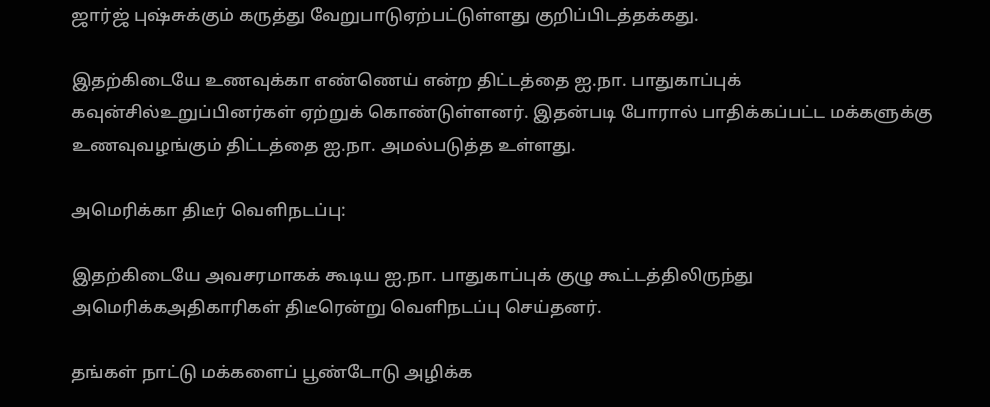ஜார்ஜ் புஷ்சுக்கும் கருத்து வேறுபாடுஏற்பட்டுள்ளது குறிப்பிடத்தக்கது.

இதற்கிடையே உணவுக்கா எண்ணெய் என்ற திட்டத்தை ஐ.நா. பாதுகாப்புக் கவுன்சில்உறுப்பினர்கள் ஏற்றுக் கொண்டுள்ளனர். இதன்படி போரால் பாதிக்கப்பட்ட மக்களுக்கு உணவுவழங்கும் திட்டத்தை ஐ.நா. அமல்படுத்த உள்ளது.

அமெரிக்கா திடீர் வெளிநடப்பு:

இதற்கிடையே அவசரமாகக் கூடிய ஐ.நா. பாதுகாப்புக் குழு கூட்டத்திலிருந்து அமெரிக்கஅதிகாரிகள் திடீரென்று வெளிநடப்பு செய்தனர்.

தங்கள் நாட்டு மக்களைப் பூண்டோடு அழிக்க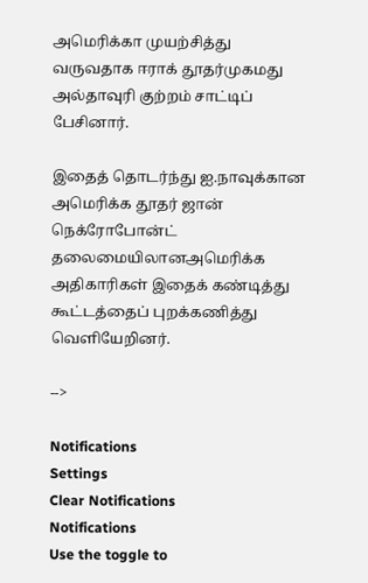அமெரிக்கா முயற்சித்து வருவதாக ஈராக் தூதர்முகமது அல்தாவுரி குற்றம் சாட்டிப் பேசினார்.

இதைத் தொடர்ந்து ஐ.நாவுக்கான அமெரிக்க தூதர் ஜான் நெக்ரோபோன்ட் தலைமையிலானஅமெரிக்க அதிகாரிகள் இதைக் கண்டித்து கூட்டத்தைப் புறக்கணித்து வெளியேறினர்.

-->

Notifications
Settings
Clear Notifications
Notifications
Use the toggle to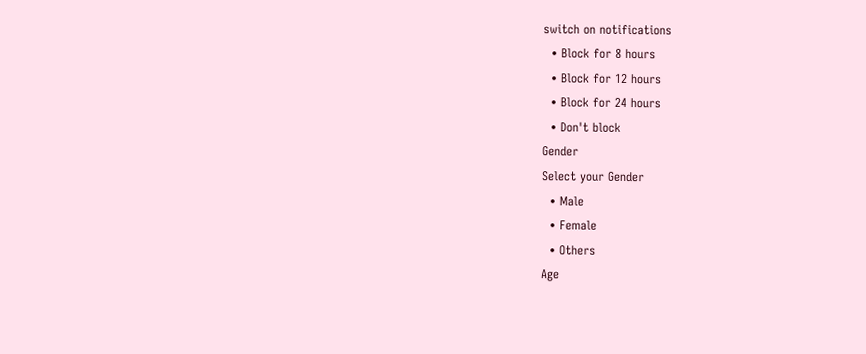switch on notifications
  • Block for 8 hours
  • Block for 12 hours
  • Block for 24 hours
  • Don't block
Gender
Select your Gender
  • Male
  • Female
  • Others
Age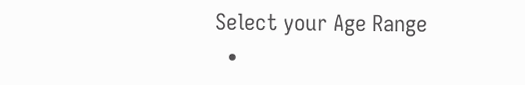Select your Age Range
  •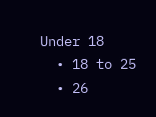Under 18
  • 18 to 25
  • 26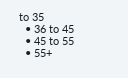to 35
  • 36 to 45
  • 45 to 55
  • 55+